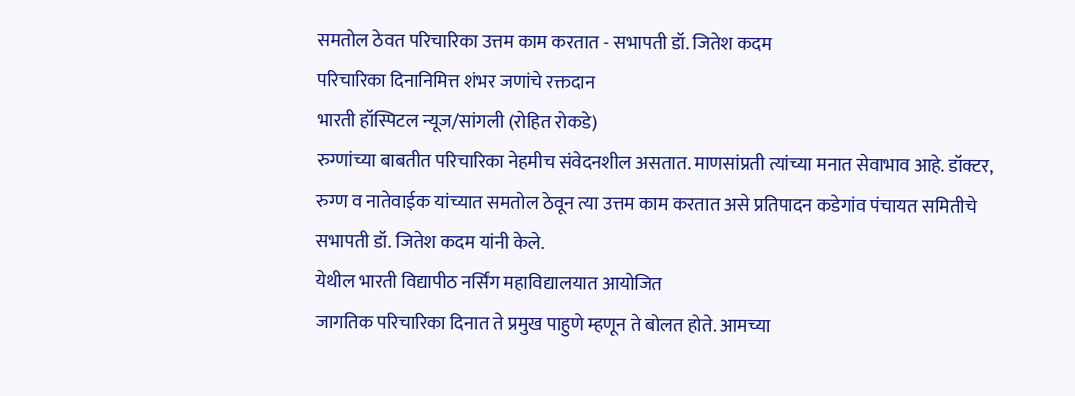समतोल ठेवत परिचारिका उत्तम काम करतात - सभापती डॉ. जितेश कदम
परिचारिका दिनानिमित्त शंभर जणांचे रक्तदान
भारती हॉस्पिटल न्यूज/सांगली (रोहित रोकडे)
रुग्णांच्या बाबतीत परिचारिका नेहमीच संवेदनशील असतात. माणसांप्रती त्यांच्या मनात सेवाभाव आहे. डॉक्टर, रुग्ण व नातेवाईक यांच्यात समतोल ठेवून त्या उत्तम काम करतात असे प्रतिपादन कडेगांव पंचायत समितीचे सभापती डॉ. जितेश कदम यांनी केले.
येथील भारती विद्यापीठ नर्सिंग महाविद्यालयात आयोजित
जागतिक परिचारिका दिनात ते प्रमुख पाहुणे म्हणून ते बोलत होते. आमच्या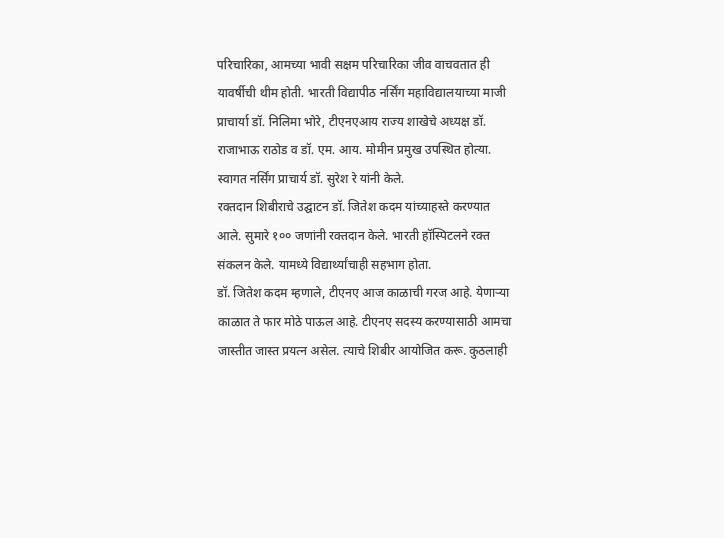परिचारिका, आमच्या भावी सक्षम परिचारिका जीव वाचवतात ही यावर्षीची थीम होती. भारती विद्यापीठ नर्सिंग महाविद्यालयाच्या माजी प्राचार्या डॉ. निलिमा भोरे, टीएनएआय राज्य शाखेचे अध्यक्ष डॉ. राजाभाऊ राठोड व डॉ. एम. आय. मोमीन प्रमुख उपस्थित होत्या. स्वागत नर्सिंग प्राचार्य डॉ. सुरेश रे यांनी केले.
रक्तदान शिबीराचे उद्घाटन डॉ. जितेश कदम यांच्याहस्ते करण्यात आले. सुमारे १०० जणांनी रक्तदान केले. भारती हॉस्पिटलने रक्त संकलन केले. यामध्ये विद्यार्थ्यांचाही सहभाग होता.
डॉ. जितेश कदम म्हणाले, टीएनए आज काळाची गरज आहे. येणाऱ्या काळात ते फार मोठे पाऊल आहे. टीएनए सदस्य करण्यासाठी आमचा जास्तीत जास्त प्रयत्न असेल. त्याचे शिबीर आयोजित करू. कुठलाही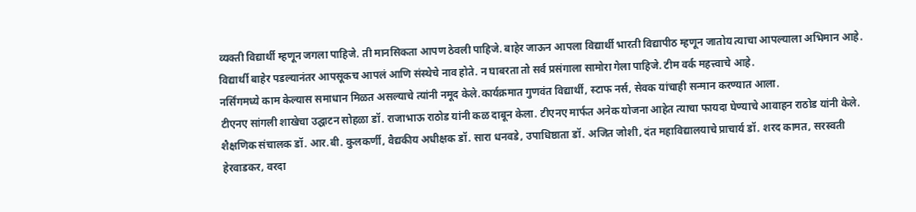व्यक्ती विद्यार्थी म्हणून जगला पाहिजे. ती मानसिकता आपण ठेवली पाहिजे. बाहेर जाऊन आपला विद्यार्थी भारती विद्यापीठ म्हणून जातोय त्याचा आपल्याला अभिमान आहे. विद्यार्थी बाहेर पडल्यानंतर आपसूकच आपलं आणि संस्थेचे नाव होते. न घाबरता तो सर्व प्रसंगाला सामोरा गेला पाहिजे. टीम वर्क महत्त्वाचे आहे.
नर्सिंगमध्ये काम केल्यास समाधान मिळत असल्याचे त्यांनी नमूद केले.कार्यक्रमात गुणवंत विद्यार्थी, स्टाफ नर्स, सेवक यांचाही सन्मान करण्यात आला.
टीएनए सांगली शाखेचा उद्घाटन सोहळा डॉ. राजाभाऊ राठोड यांनी कळ दाबून केला. टीएनए मार्फत अनेक योजना आहेत त्याचा फायदा घेण्याचे आवाहन राठोड यांनी केले.
शैक्षणिक संचालक डॉ. आर.बी. कुलकर्णी, वैद्यकीय अधीक्षक डॉ. सारा धनवडे, उपाधिष्ठाता डॉ. अजित जोशी, दंत महाविद्यालयाचे प्राचार्य डॉ. शरद कामत, सरस्वती हेरवाडकर, वरदा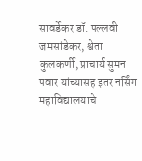सावर्डेकर डॉ. पल्लवी जमसांडेकर, श्वेता कुलकर्णी, प्राचार्य सुमन पवार यांच्यासह इतर नर्सिंग महाविद्यालयाचे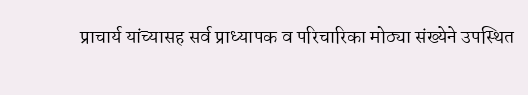प्राचार्य यांच्यासह सर्व प्राध्यापक व परिचारिका मोठ्या संख्येने उपस्थित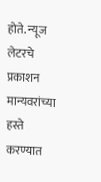होते. न्यूज लेटरचे प्रकाशन मान्यवरांच्या हस्ते करण्यात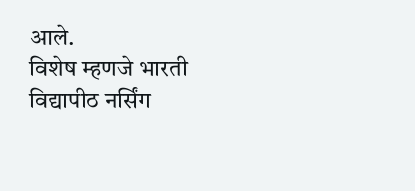आले.
विशेष म्हणजे भारती विद्यापीठ नर्सिंग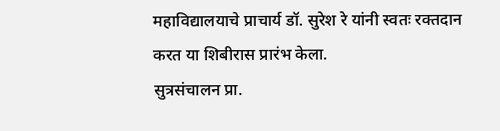महाविद्यालयाचे प्राचार्य डॉ. सुरेश रे यांनी स्वतः रक्तदान करत या शिबीरास प्रारंभ केला.
सुत्रसंचालन प्रा.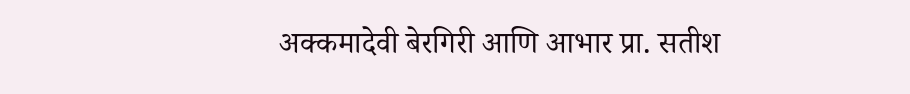अक्कमादेवी बेरगिरी आणि आभार प्रा. सतीश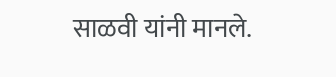साळवी यांनी मानले.